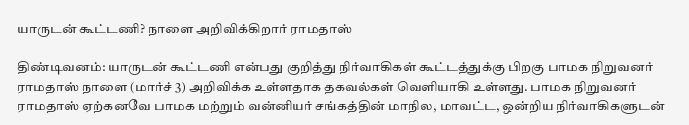யாருடன் கூட்டணி? நாளை அறிவிக்கிறார் ராமதாஸ்

திண்டிவனம்: யாருடன் கூட்டணி என்பது குறித்து நிர்வாகிகள் கூட்டத்துக்கு பிறகு பாமக நிறுவனர் ராமதாஸ் நாளை (மார்ச் 3) அறிவிக்க உள்ளதாக தகவல்கள் வெளியாகி உள்ளது. பாமக நிறுவனர் ராமதாஸ் ஏற்கனவே பாமக மற்றும் வன்னியர் சங்கத்தின் மாநில, மாவட்ட, ஒன்றிய நிர்வாகிகளுடன்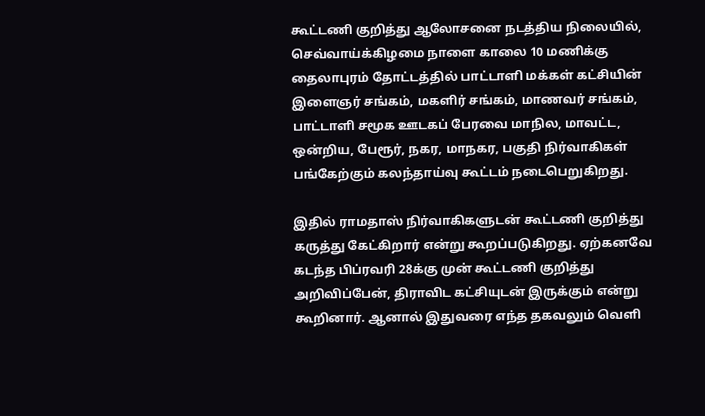கூட்டணி குறித்து ஆலோசனை நடத்திய நிலையில், செவ்வாய்க்கிழமை நாளை காலை 10 மணிக்கு தைலாபுரம் தோட்டத்தில் பாட்டாளி மக்கள் கட்சியின் இளைஞர் சங்கம், மகளிர் சங்கம், மாணவர் சங்கம், பாட்டாளி சமூக ஊடகப் பேரவை மாநில, மாவட்ட, ஒன்றிய, பேரூர், நகர, மாநகர, பகுதி நிர்வாகிகள் பங்கேற்கும் கலந்தாய்வு கூட்டம் நடைபெறுகிறது.

இதில் ராமதாஸ் நிர்வாகிகளுடன் கூட்டணி குறித்து கருத்து கேட்கிறார் என்று கூறப்படுகிறது. ஏற்கனவே கடந்த பிப்ரவரி 28க்கு முன் கூட்டணி குறித்து அறிவிப்பேன், திராவிட கட்சியுடன் இருக்கும் என்று கூறினார். ஆனால் இதுவரை எந்த தகவலும் வெளி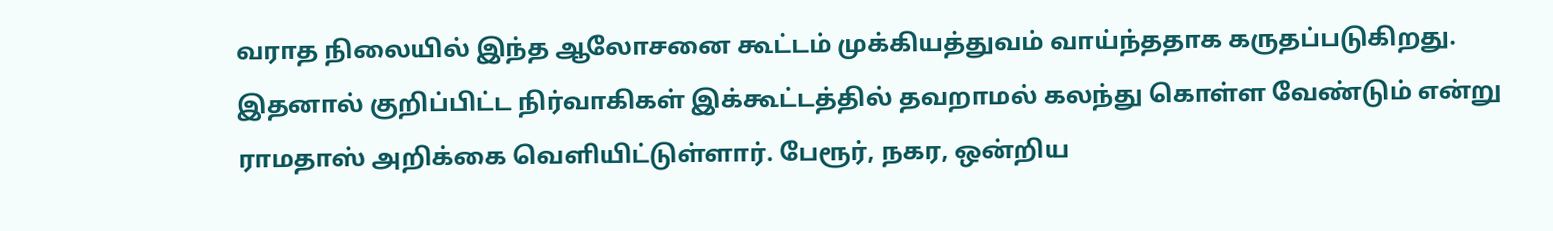வராத நிலையில் இந்த ஆலோசனை கூட்டம் முக்கியத்துவம் வாய்ந்ததாக கருதப்படுகிறது. இதனால் குறிப்பிட்ட நிர்வாகிகள் இக்கூட்டத்தில் தவறாமல் கலந்து கொள்ள வேண்டும் என்று ராமதாஸ் அறிக்கை வெளியிட்டுள்ளார். பேரூர், நகர, ஒன்றிய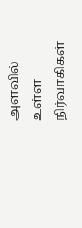அளவில் உள்ள நிர்வாகிகள்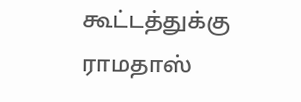கூட்டத்துக்கு ராமதாஸ்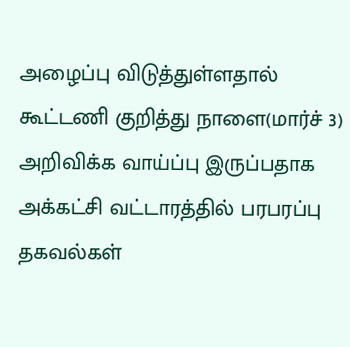அழைப்பு விடுத்துள்ளதால் கூட்டணி குறித்து நாளை(மார்ச் 3) அறிவிக்க வாய்ப்பு இருப்பதாக அக்கட்சி வட்டாரத்தில் பரபரப்பு தகவல்கள்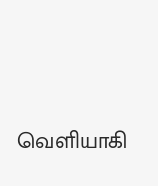வெளியாகி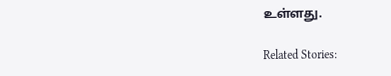உள்ளது.

Related Stories: